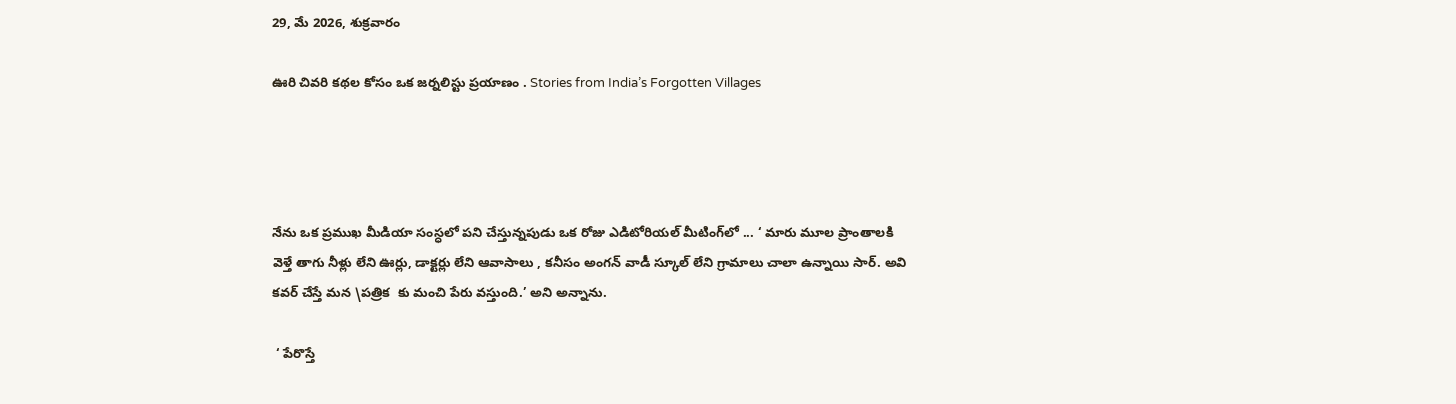29, మే 2026, శుక్రవారం

ఊరి చివరి కథల కోసం ఒక జర్నలిస్టు ప్రయాణం . Stories from India’s Forgotten Villages




నేను ఒక ప్రముఖ మీడియా సంస్ధలో పని చేస్తున్నపుడు ఒక రోజు ఎడిటోరియల్ మీటింగ్‌లో ... ‘ మారు మూల ప్రాంతాలకి వెళ్తే తాగు నీళ్లు లేని ఊర్లు, డాక్టర్లు లేని ఆవాసాలు , కనీసం అంగన్ వాడీ స్కూల్ లేని గ్రామాలు చాలా ఉన్నాయి సార్. అవి కవర్ చేస్తే మన \పత్రిక  కు మంచి పేరు వస్తుంది.’ అని అన్నాను.

 ‘ పేరొస్తే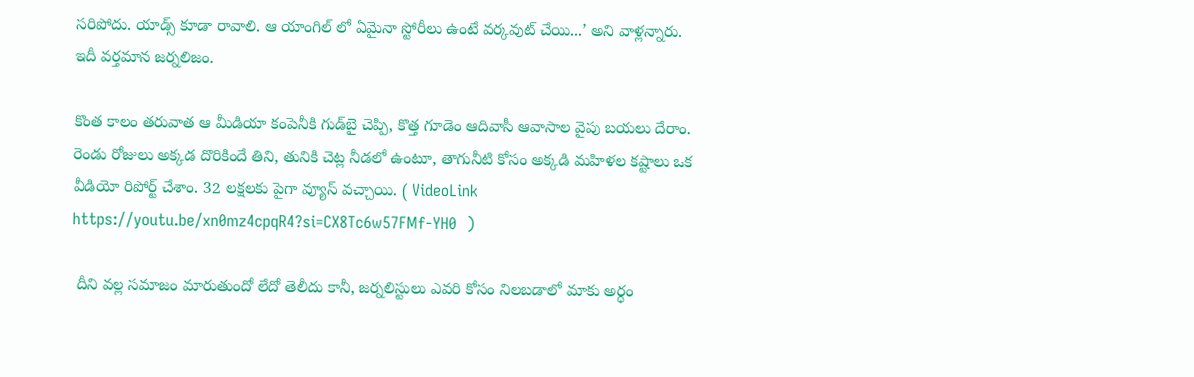సరిపోదు. యాడ్స్ కూడా రావాలి. ఆ యాంగిల్ లో ఏమైనా స్టోరీలు ఉంటే వర్కవుట్ చేయి...’ అని వాళ్లన్నారు. ఇదీ వర్తమాన జర్నలిజం.

కొంత కాలం తరువాత ఆ మీడియా కంపెనీకి గుడ్‌బై చెప్పి, కొత్త గూడెం ఆదివాసీ ఆవాసాల వైపు బయలు దేరాం. రెండు రోజులు అక్కడ దొరికిందే తిని, తునికి చెట్ల నీడలో ఉంటూ, తాగునీటి కోసం అక్కడి మహిళల కష్టాలు ఒక వీడియో రిపోర్ట్ చేశాం. 32 లక్షలకు పైగా వ్యూస్ వచ్చాయి. ( VideoLink    https://youtu.be/xn0mz4cpqR4?si=CX8Tc6w57FMf-YH0  )

 దీని వల్ల సమాజం మారుతుందో లేదో తెలీదు కానీ, జర్నలిస్టులు ఎవరి కోసం నిలబడాలో మాకు అర్ధం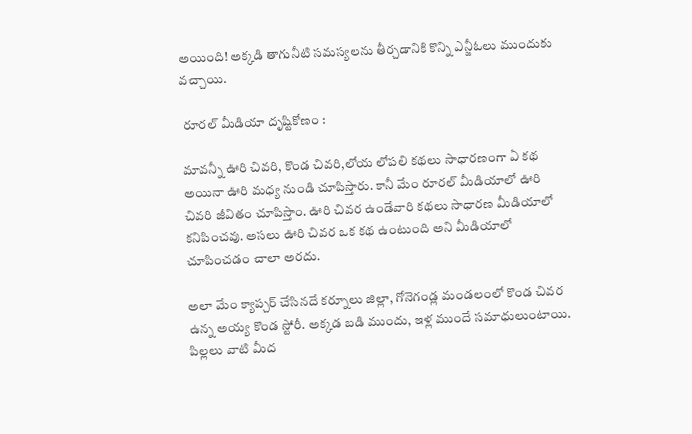అయింది! అక్కడి తాగునీటి సమస్యలను తీర్చడానికి కొన్ని ఎన్జీఓలు ముందుకు వచ్చాయి.

 రూరల్ మీడియా దృష్టికోణం :

మావన్నీ ఊరి చివరి, కొండ చివరి,లోయ లోపలి కథలు సాధారణంగా ఏ కథ అయినా ఊరి మధ్య నుండి చూపిస్తారు. కానీ మేం రూరల్ మీడియాలో ఊరి చివరి జీవితం చూపిస్తాం. ఊరి చివర ఉండేవారి కథలు సాధారణ మీడియాలో కనిపించవు. అసలు ఊరి చివర ఒక కథ ఉంటుంది అని మీడియాలో చూపించడం చాలా అరదు.

అలా మేం క్యాప్చర్ చేసినదే కర్నూలు జిల్లా, గోనెగండ్ల మండలంలో కొండ చివర ఉన్న అయ్య కొండ స్టోరీ. అక్కడ బడి ముందు, ఇళ్ల ముందే సమాధులుంటాయి. పిల్లలు వాటి మీద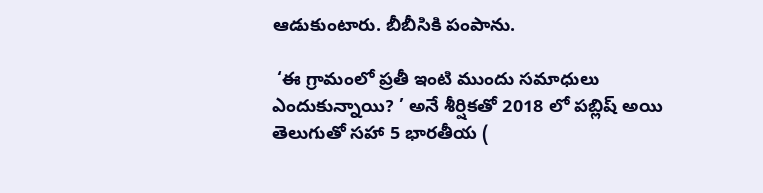ఆడుకుంటారు. బీబీసికి పంపాను.

 ‘ఈ గ్రామంలో ప్రతీ ఇంటి ముందు సమాధులు ఎందుకున్నాయి? ’ అనే శీర్షికతో 2018 లో పబ్లిష్ అయి తెలుగుతో సహా 5 భారతీయ (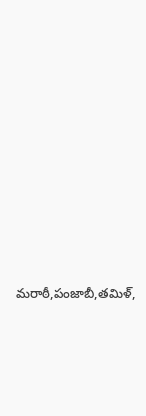మరాఠీ,పంజాబీ,తమిళ్,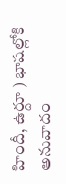హిందీ, ఉర్దూ ) భాషల్లోకి అనువాదం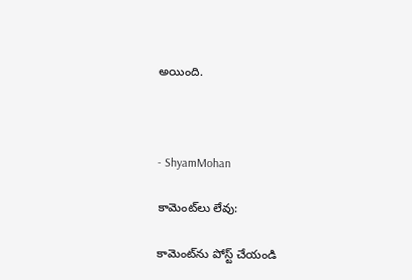అయింది.



- ShyamMohan

కామెంట్‌లు లేవు:

కామెంట్‌ను పోస్ట్ చేయండి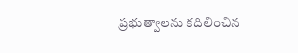ప్రభుత్వాలను కదిలించిన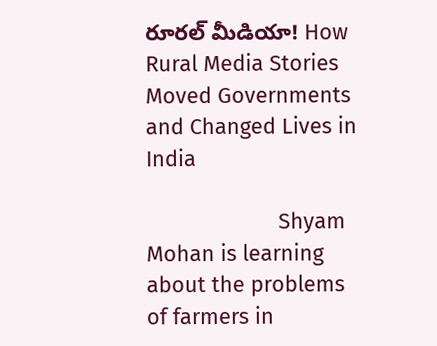రూరల్ మీడియా! How Rural Media Stories Moved Governments and Changed Lives in India

                      Shyam Mohan is learning about the problems of farmers in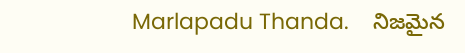Marlapadu Thanda.    నిజమైన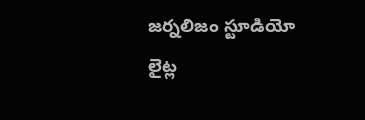జర్నలిజం స్టూడియో లైట్ల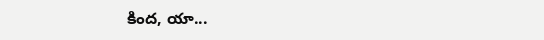కింద, యా...